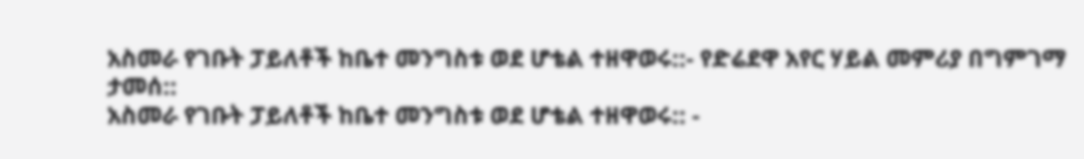አስመራ የገቡት ፓይለቶች ከቤተ መንግስቱ ወደ ሆቴል ተዘዋወሩ::- የድሬደዋ አየር ሃይል መምሪያ በግምገማ ታመሰ::
አስመራ የገቡት ፓይለቶች ከቤተ መንግስቱ ወደ ሆቴል ተዘዋወሩ:: -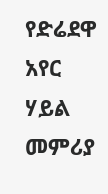የድሬደዋ አየር ሃይል መምሪያ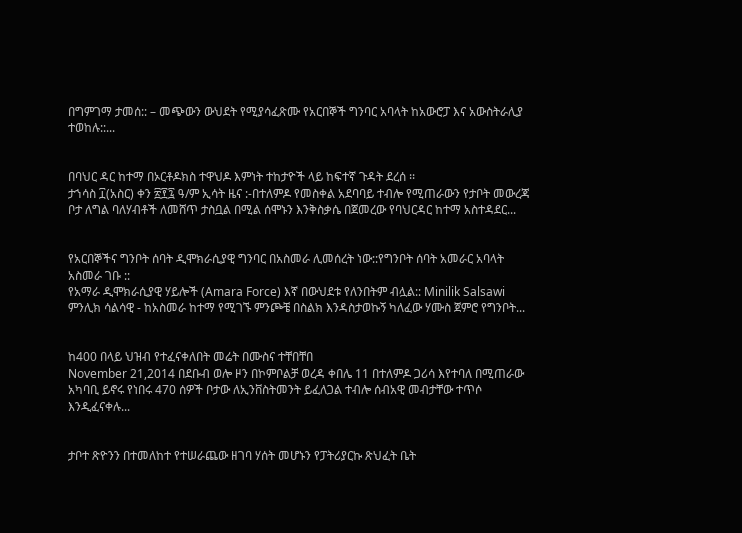በግምገማ ታመሰ:: – መጭውን ውህደት የሚያሳፈጽሙ የአርበኞች ግንባር አባላት ከአውሮፓ እና አውስትራሊያ ተወከሉ::...


በባህር ዳር ከተማ በኦርቶዶክስ ተዋህዶ እምነት ተከታዮች ላይ ከፍተኛ ጉዳት ደረሰ ፡፡
ታኀሳስ ፲(አስር) ቀን ፳፻፯ ዓ/ም ኢሳት ዜና :-በተለምዶ የመስቀል አደባባይ ተብሎ የሚጠራውን የታቦት መውረጃ ቦታ ለግል ባለሃብቶች ለመሸጥ ታስቧል በሚል ሰሞኑን እንቅስቃሴ በጀመረው የባህርዳር ከተማ አስተዳደር...


የአርበኞችና ግንቦት ሰባት ዲሞክራሲያዊ ግንባር በአስመራ ሊመሰረት ነው::የግንቦት ሰባት አመራር አባላት አስመራ ገቡ ::
የአማራ ዲሞክራሲያዊ ሃይሎች (Amara Force) እኛ በውህደቱ የለንበትም ብሏል:: Minilik Salsawi ምንሊክ ሳልሳዊ - ከአስመራ ከተማ የሚገኙ ምንጮቼ በስልክ እንዳስታወኩኝ ካለፈው ሃሙስ ጀምሮ የግንቦት...


ከ400 በላይ ህዝብ የተፈናቀለበት መሬት በሙስና ተቸበቸበ
November 21,2014 በደቡብ ወሎ ዞን በኮምቦልቻ ወረዳ ቀበሌ 11 በተለምዶ ጋሪሳ እየተባለ በሚጠራው አካባቢ ይኖሩ የነበሩ 470 ሰዎች ቦታው ለኢንቨስትመንት ይፈለጋል ተብሎ ሰብአዊ መብታቸው ተጥሶ እንዲፈናቀሉ...


ታቦተ ጽዮንን በተመለከተ የተሠራጨው ዘገባ ሃሰት መሆኑን የፓትሪያርኩ ጽህፈት ቤት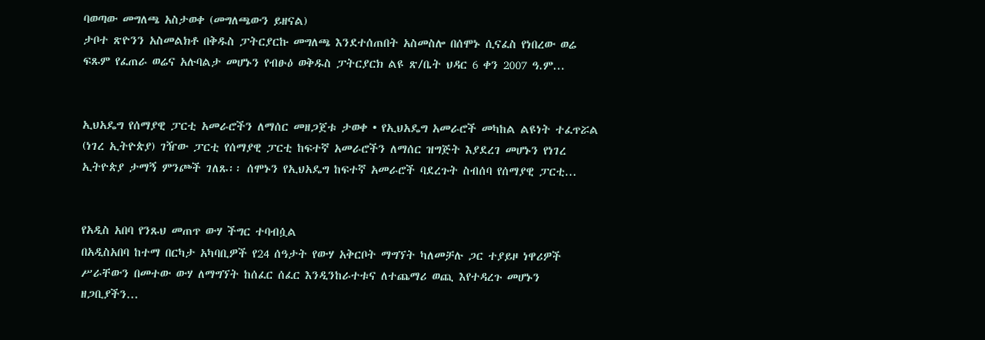ባወጣው መግለጫ አስታወቀ (መግለጫውን ይዘናል)
ታቦተ ጽዮንን አስመልክቶ በቅዱስ ፓትርያርኩ መግለጫ እንደተሰጠበት አስመስሎ በሰሞኑ ሲናፈስ የነበረው ወሬ ፍጹም የፈጠራ ወሬና አሉባልታ መሆኑን የብፁዕ ወቅዱስ ፓትርያርክ ልዩ ጽ/ቤት ህዳር 6 ቀን 2007 ዓ.ም...


ኢህአዴግ የሰማያዊ ፓርቲ አመራሮችን ለማሰር መዘጋጀቱ ታወቀ • የኢህአዴግ አመራሮች መካከል ልዩነት ተፈጥሯል
(ነገረ ኢትዮጵያ) ገዥው ፓርቲ የሰማያዊ ፓርቲ ከፍተኛ አመራሮችን ለማሰር ዝግጅት እያደረገ መሆኑን የነገረ ኢትዮጵያ ታማኝ ምንጮች ገለጹ፡፡ ሰሞኑን የኢህአዴግ ከፍተኛ አመራሮች ባደረጉት ስብሰባ የሰማያዊ ፓርቲ...


የአዲስ አበባ የንጹህ መጠጥ ውሃ ችግር ተባብሷል
በአዲስአበባ ከተማ በርካታ አካባቢዎች የ24 ሰዓታት የውሃ አቅርቦት ማግኘት ካለመቻሉ ጋር ተያይዞ ነዋሪዎች ሥራቸውን በመተው ውሃ ለማግኘት ከሰፈር ሰፈር እንዲንከራተቱና ለተጨማሪ ወጪ እየተዳረጉ መሆኑን ዘጋቢያችን...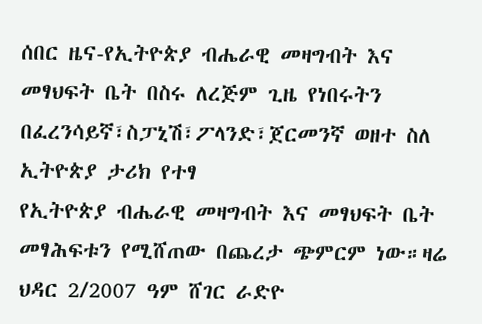ሰበር ዜና-የኢትዮጵያ ብሔራዊ መዛግብት እና መፃህፍት ቤት በስሩ ለረጅም ጊዜ የነበሩትን በፈረንሳይኛ፣ስፓኒሽ፣ፖላንድ፣ጀርመንኛ ወዘተ ስለ ኢትዮጵያ ታሪክ የተፃ
የኢትዮጵያ ብሔራዊ መዛግብት እና መፃህፍት ቤት መፃሕፍቱን የሚሸጠው በጨረታ ጭምርም ነው።ዛሬ ህዳር 2/2007 ዓም ሸገር ራድዮ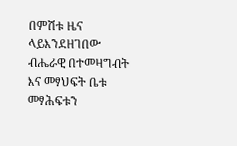በምሽቱ ዜና ላይእንደዘገበው ብሔራዊ በተመዛግብት እና መፃህፍት ቤቱ መፃሕፍቱን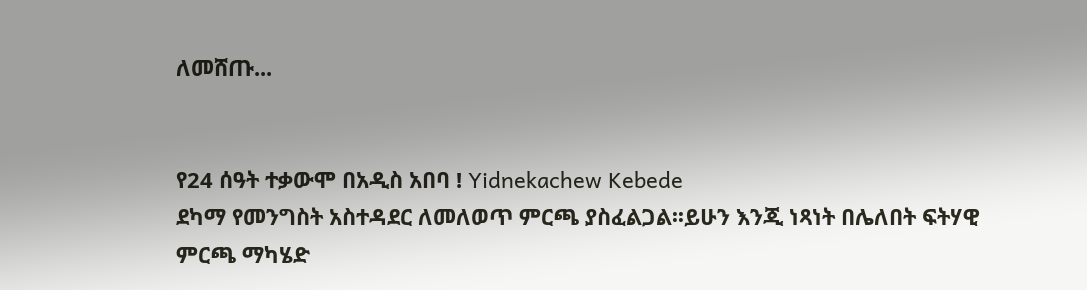ለመሸጡ...


የ24 ሰዓት ተቃውሞ በአዲስ አበባ ! Yidnekachew Kebede
ደካማ የመንግስት አስተዳደር ለመለወጥ ምርጫ ያስፈልጋል፡፡ይሁን እንጂ ነጻነት በሌለበት ፍትሃዊ ምርጫ ማካሄድ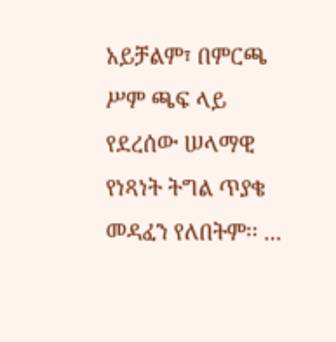አይቻልም፣ በምርጫ ሥም ጫፍ ላይ የደረሰው ሠላማዊ የነጻነት ትግል ጥያቄ መዳፈን የለበትም፡፡ ...